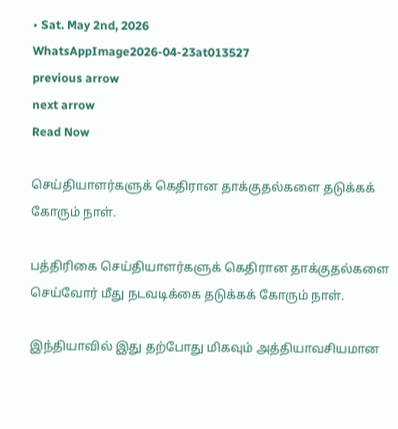• Sat. May 2nd, 2026
WhatsAppImage2026-04-23at013527
previous arrow
next arrow
Read Now

செய்தியாளர்களுக் கெதிரான தாக்குதல்களை தடுக்கக் கோரும் நாள்.

பத்திரிகை செய்தியாளர்களுக் கெதிரான தாக்குதல்களை செய்வோர் மீது நடவடிக்கை தடுக்கக் கோரும் நாள்.

இந்தியாவில் இது தற்போது மிகவும் அத்தியாவசியமான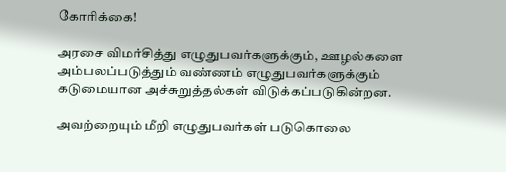கோரிக்கை!

அரசை விமர்சித்து எழுதுபவர்களுக்கும், ஊழல்களை அம்பலப்படுத்தும் வண்ணம் எழுதுபவர்களுக்கும் கடுமையான அச்சுறுத்தல்கள் விடுக்கப்படுகின்றன.

அவற்றையும் மீறி எழுதுபவர்கள் படுகொலை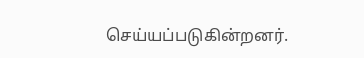செய்யப்படுகின்றனர்.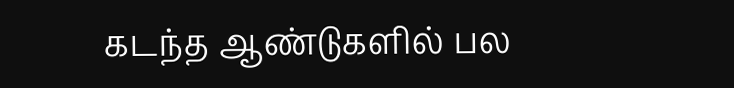கடந்த ஆண்டுகளில் பல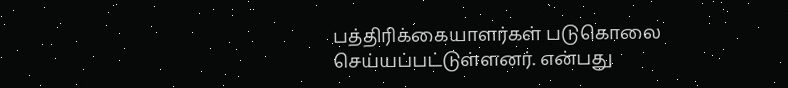பத்திரிக்கையாளர்கள் படுகொலை செய்யப்பட்டுள்ளனர். என்பது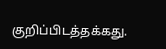குறிப்பிடத்தக்கது.